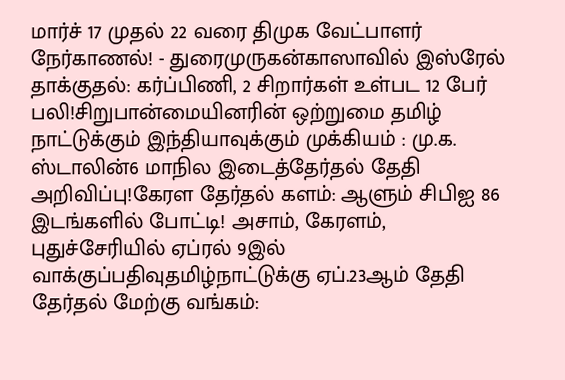மார்ச் 17 முதல் 22 வரை திமுக வேட்பாளர் நேர்காணல்! - துரைமுருகன்காஸாவில் இஸ்ரேல் தாக்குதல்: கர்ப்பிணி, 2 சிறார்கள் உள்பட 12 பேர் பலி!சிறுபான்மையினரின் ஒற்றுமை தமிழ் நாட்டுக்கும் இந்தியாவுக்கும் முக்கியம் : மு.க. ஸ்டாலின்6 மாநில இடைத்தேர்தல் தேதி அறிவிப்பு!கேரள தேர்தல் களம்: ஆளும் சிபிஐ 86 இடங்களில் போட்டி! அசாம், கேரளம், புதுச்சேரியில் ஏப்ரல் 9இல் வாக்குப்பதிவுதமிழ்நாட்டுக்கு ஏப்.23ஆம் தேதி தேர்தல் மேற்கு வங்கம்: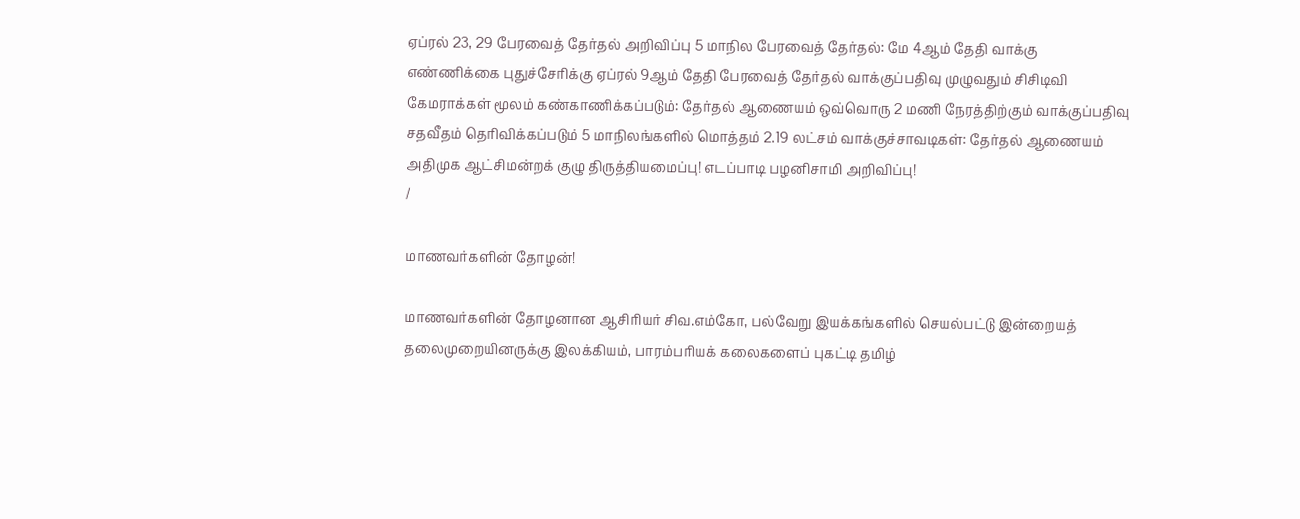ஏப்ரல் 23, 29 பேரவைத் தேர்தல் அறிவிப்பு 5 மாநில பேரவைத் தேர்தல்: மே 4ஆம் தேதி வாக்கு எண்ணிக்கை புதுச்சேரிக்கு ஏப்ரல் 9ஆம் தேதி பேரவைத் தேர்தல் வாக்குப்பதிவு முழுவதும் சிசிடிவி கேமராக்கள் மூலம் கண்காணிக்கப்படும்: தேர்தல் ஆணையம் ஒவ்வொரு 2 மணி நேரத்திற்கும் வாக்குப்பதிவு சதவீதம் தெரிவிக்கப்படும் 5 மாநிலங்களில் மொத்தம் 2.19 லட்சம் வாக்குச்சாவடிகள்: தேர்தல் ஆணையம் அதிமுக ஆட்சிமன்றக் குழு திருத்தியமைப்பு! எடப்பாடி பழனிசாமி அறிவிப்பு!
/

மாணவர்களின் தோழன்!

மாணவர்களின் தோழனான ஆசிரியர் சிவ.எம்கோ, பல்வேறு இயக்கங்களில் செயல்பட்டு இன்றையத் தலைமுறையினருக்கு இலக்கியம், பாரம்பரியக் கலைகளைப் புகட்டி தமிழ்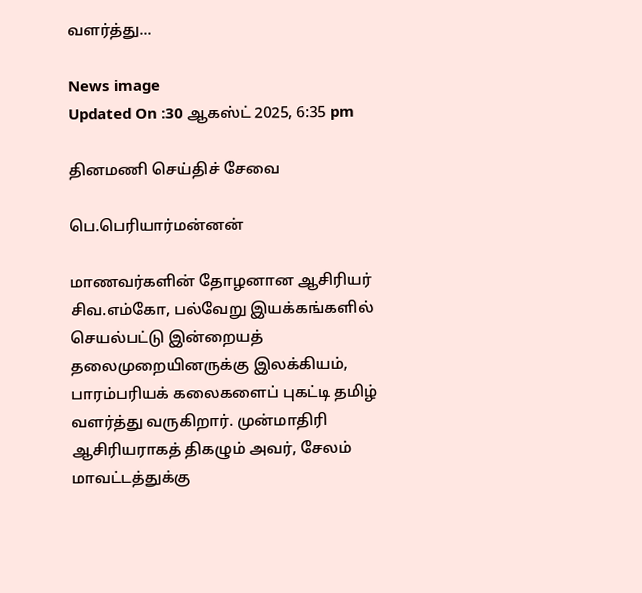வளர்த்து...

News image
Updated On :30 ஆகஸ்ட் 2025, 6:35 pm

தினமணி செய்திச் சேவை

பெ.பெரியார்மன்னன்

மாணவர்களின் தோழனான ஆசிரியர் சிவ.எம்கோ, பல்வேறு இயக்கங்களில் செயல்பட்டு இன்றையத் தலைமுறையினருக்கு இலக்கியம், பாரம்பரியக் கலைகளைப் புகட்டி தமிழ் வளர்த்து வருகிறார். முன்மாதிரி ஆசிரியராகத் திகழும் அவர், சேலம் மாவட்டத்துக்கு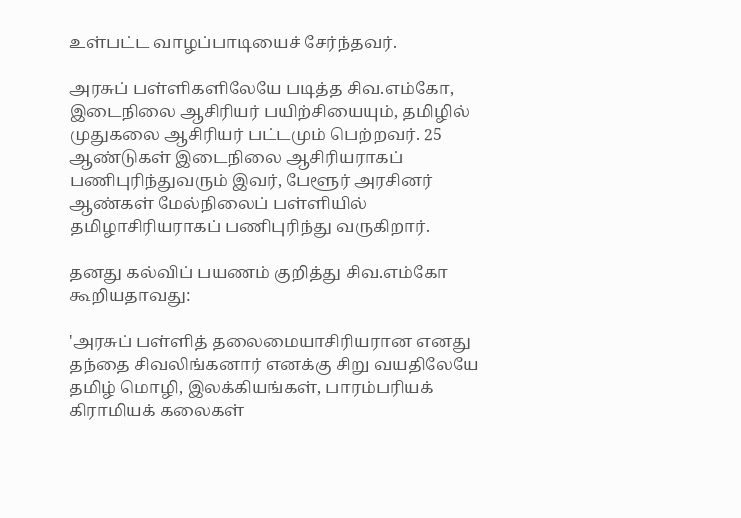உள்பட்ட வாழப்பாடியைச் சேர்ந்தவர்.

அரசுப் பள்ளிகளிலேயே படித்த சிவ.எம்கோ, இடைநிலை ஆசிரியர் பயிற்சியையும், தமிழில் முதுகலை ஆசிரியர் பட்டமும் பெற்றவர். 25 ஆண்டுகள் இடைநிலை ஆசிரியராகப் பணிபுரிந்துவரும் இவர், பேளூர் அரசினர் ஆண்கள் மேல்நிலைப் பள்ளியில் தமிழாசிரியராகப் பணிபுரிந்து வருகிறார்.

தனது கல்விப் பயணம் குறித்து சிவ.எம்கோ கூறியதாவது:

'அரசுப் பள்ளித் தலைமையாசிரியரான எனது தந்தை சிவலிங்கனார் எனக்கு சிறு வயதிலேயே தமிழ் மொழி, இலக்கியங்கள், பாரம்பரியக் கிராமியக் கலைகள்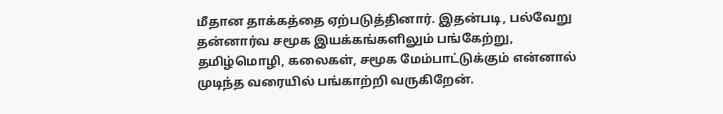மீதான தாக்கத்தை ஏற்படுத்தினார். இதன்படி, பல்வேறு தன்னார்வ சமூக இயக்கங்களிலும் பங்கேற்று, தமிழ்மொழி, கலைகள், சமூக மேம்பாட்டுக்கும் என்னால் முடிந்த வரையில் பங்காற்றி வருகிறேன்.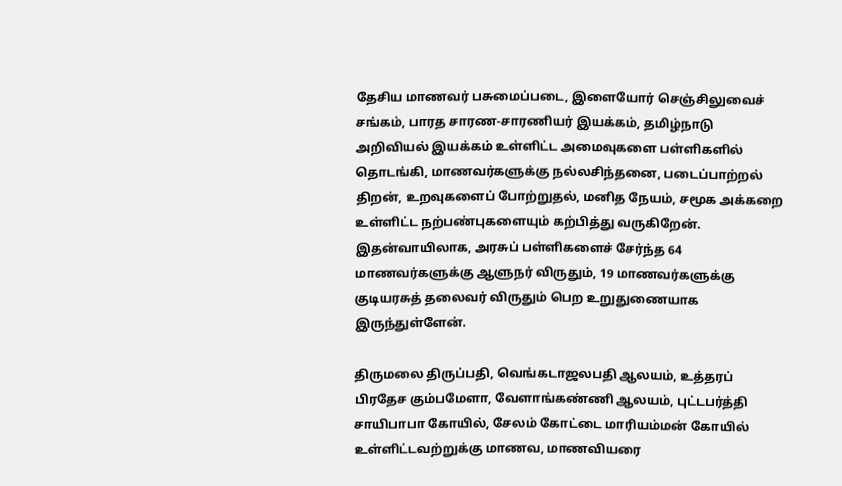தேசிய மாணவர் பசுமைப்படை, இளையோர் செஞ்சிலுவைச் சங்கம், பாரத சாரண-சாரணியர் இயக்கம், தமிழ்நாடு அறிவியல் இயக்கம் உள்ளிட்ட அமைவுகளை பள்ளிகளில் தொடங்கி, மாணவர்களுக்கு நல்லசிந்தனை, படைப்பாற்றல் திறன், உறவுகளைப் போற்றுதல், மனித நேயம், சமூக அக்கறை உள்ளிட்ட நற்பண்புகளையும் கற்பித்து வருகிறேன். இதன்வாயிலாக, அரசுப் பள்ளிகளைச் சேர்ந்த 64 மாணவர்களுக்கு ஆளுநர் விருதும், 19 மாணவர்களுக்கு குடியரசுத் தலைவர் விருதும் பெற உறுதுணையாக இருந்துள்ளேன்.

திருமலை திருப்பதி, வெங்கடாஜலபதி ஆலயம், உத்தரப் பிரதேச கும்பமேளா, வேளாங்கண்ணி ஆலயம், புட்டபர்த்தி சாயிபாபா கோயில், சேலம் கோட்டை மாரியம்மன் கோயில் உள்ளிட்டவற்றுக்கு மாணவ, மாணவியரை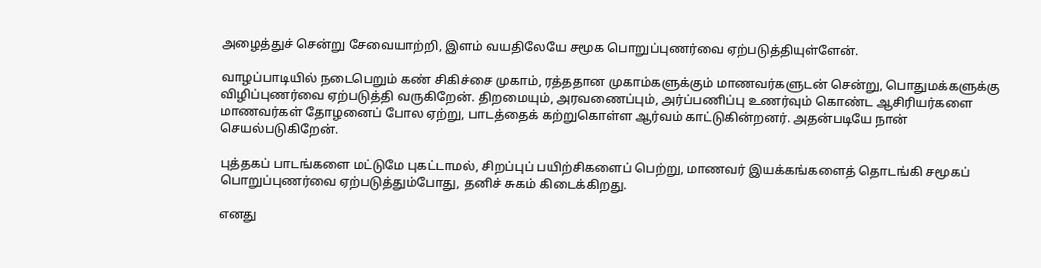அழைத்துச் சென்று சேவையாற்றி, இளம் வயதிலேயே சமூக பொறுப்புணர்வை ஏற்படுத்தியுள்ளேன்.

வாழப்பாடியில் நடைபெறும் கண் சிகிச்சை முகாம், ரத்ததான முகாம்களுக்கும் மாணவர்களுடன் சென்று, பொதுமக்களுக்கு விழிப்புணர்வை ஏற்படுத்தி வருகிறேன். திறமையும், அரவணைப்பும், அர்ப்பணிப்பு உணர்வும் கொண்ட ஆசிரியர்களை மாணவர்கள் தோழனைப் போல ஏற்று, பாடத்தைக் கற்றுகொள்ள ஆர்வம் காட்டுகின்றனர். அதன்படியே நான் செயல்படுகிறேன்.

புத்தகப் பாடங்களை மட்டுமே புகட்டாமல், சிறப்புப் பயிற்சிகளைப் பெற்று, மாணவர் இயக்கங்களைத் தொடங்கி சமூகப் பொறுப்புணர்வை ஏற்படுத்தும்போது, தனிச் சுகம் கிடைக்கிறது.

எனது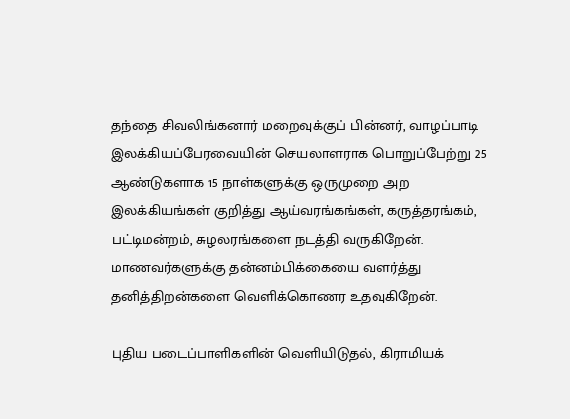தந்தை சிவலிங்கனார் மறைவுக்குப் பின்னர், வாழப்பாடி இலக்கியப்பேரவையின் செயலாளராக பொறுப்பேற்று 25 ஆண்டுகளாக 15 நாள்களுக்கு ஒருமுறை அற இலக்கியங்கள் குறித்து ஆய்வரங்கங்கள், கருத்தரங்கம், பட்டிமன்றம், சுழலரங்களை நடத்தி வருகிறேன். மாணவர்களுக்கு தன்னம்பிக்கையை வளர்த்து தனித்திறன்களை வெளிக்கொணர உதவுகிறேன்.

புதிய படைப்பாளிகளின் வெளியிடுதல், கிராமியக்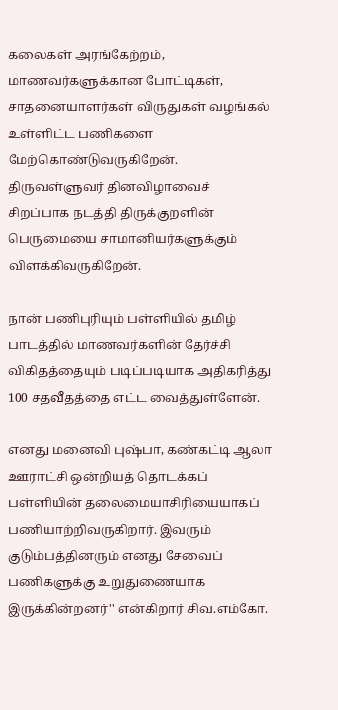கலைகள் அரங்கேற்றம், மாணவர்களுக்கான போட்டிகள், சாதனையாளர்கள் விருதுகள் வழங்கல் உள்ளிட்ட பணிகளை மேற்கொண்டுவருகிறேன். திருவள்ளுவர் தினவிழாவைச் சிறப்பாக நடத்தி திருக்குறளின் பெருமையை சாமானியர்களுக்கும் விளக்கிவருகிறேன்.

நான் பணிபுரியும் பள்ளியில் தமிழ் பாடத்தில் மாணவர்களின் தேர்ச்சி விகிதத்தையும் படிப்படியாக அதிகரித்து 100 சதவீதத்தை எட்ட வைத்துள்ளேன்.

எனது மனைவி புஷ்பா, கண்கட்டி ஆலா ஊராட்சி ஒன்றியத் தொடக்கப் பள்ளியின் தலைமையாசிரியையாகப் பணியாற்றிவருகிறார். இவரும் குடும்பத்தினரும் எனது சேவைப் பணிகளுக்கு உறுதுணையாக இருக்கின்றனர்'' என்கிறார் சிவ.எம்கோ.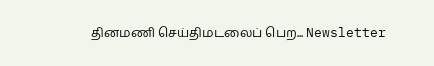தினமணி செய்திமடலைப் பெற... Newsletter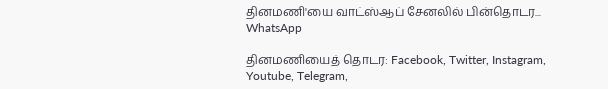தினமணி'யை வாட்ஸ்ஆப் சேனலில் பின்தொடர... WhatsApp

தினமணியைத் தொடர: Facebook, Twitter, Instagram, Youtube, Telegram,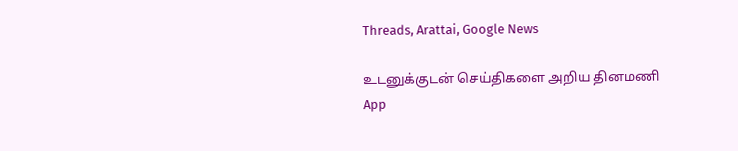Threads, Arattai, Google News

உடனுக்குடன் செய்திகளை அறிய தினமணி App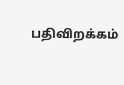பதிவிறக்கம்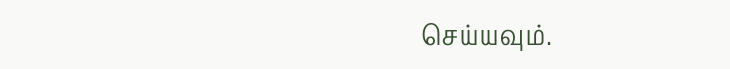செய்யவும்.